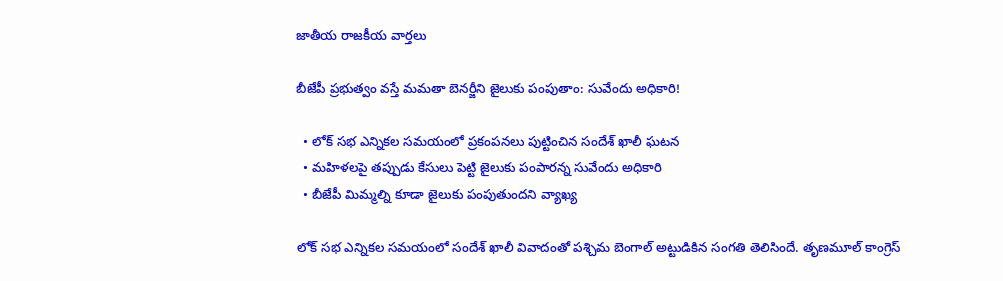జాతీయ రాజకీయ వార్తలు

బీజేపీ ప్రభుత్వం వస్తే మమతా బెనర్జీని జైలుకు పంపుతాం: సువేందు అధికారి!

  • లోక్ సభ ఎన్నికల సమయంలో ప్రకంపనలు పుట్టించిన సందేశ్ ఖాలీ ఘటన
  • మహిళలపై తప్పుడు కేసులు పెట్టి జైలుకు పంపారన్న సువేందు అధికారి
  • బీజేపీ మిమ్మల్ని కూడా జైలుకు పంపుతుందని వ్యాఖ్య

లోక్ సభ ఎన్నికల సమయంలో సందేశ్ ఖాలీ వివాదంతో పశ్చిమ బెంగాల్ అట్టుడికిన సంగతి తెలిసిందే. తృణమూల్ కాంగ్రెస్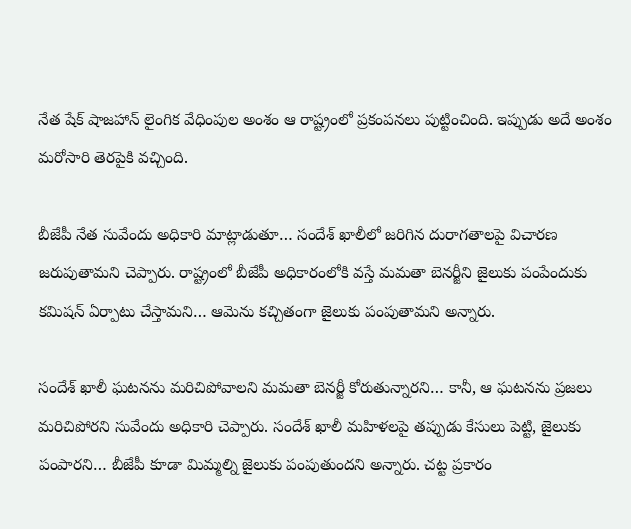నేత షేక్ షాజహాన్ లైంగిక వేధింపుల అంశం ఆ రాష్ట్రంలో ప్రకంపనలు పుట్టించింది. ఇప్పుడు అదే అంశం మరోసారి తెరపైకి వచ్చింది.

బీజేపీ నేత సువేందు అధికారి మాట్లాడుతూ… సందేశ్ ఖాలీలో జరిగిన దురాగతాలపై విచారణ జరుపుతామని చెప్పారు. రాష్ట్రంలో బీజేపీ అధికారంలోకి వస్తే మమతా బెనర్జీని జైలుకు పంపేందుకు కమిషన్ ఏర్పాటు చేస్తామని… ఆమెను కచ్చితంగా జైలుకు పంపుతామని అన్నారు.

సందేశ్ ఖాలీ ఘటనను మరిచిపోవాలని మమతా బెనర్జీ కోరుతున్నారని… కానీ, ఆ ఘటనను ప్రజలు మరిచిపోరని సువేందు అధికారి చెప్పారు. సందేశ్ ఖాలీ మహిళలపై తప్పుడు కేసులు పెట్టి, జైలుకు పంపారని… బీజేపీ కూడా మిమ్మల్ని జైలుకు పంపుతుందని అన్నారు. చట్ట ప్రకారం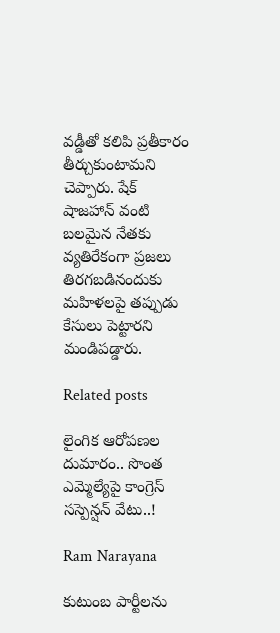వడ్డీతో కలిపి ప్రతీకారం తీర్చుకుంటామని చెప్పారు. షేక్ షాజహాన్ వంటి బలమైన నేతకు వ్యతిరేకంగా ప్రజలు తిరగబడినందుకు మహిళలపై తప్పుడు కేసులు పెట్టారని మండిపడ్డారు.

Related posts

లైంగిక ఆరోపణల దుమారం.. సొంత ఎమ్మెల్యేపై కాంగ్రెస్ సస్పెన్షన్ వేటు..!

Ram Narayana

కుటుంబ పార్టీలను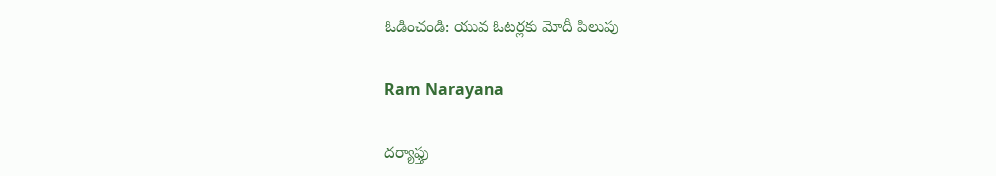ఓడించండి: యువ ఓటర్లకు మోదీ పిలుపు

Ram Narayana

దర్యాఫ్తు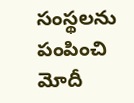సంస్థలను పంపించి మోదీ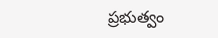ప్రభుత్వం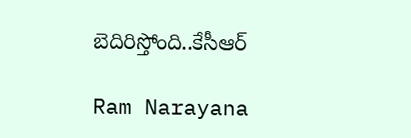బెదిరిస్తోంది..కేసీఆర్

Ram Narayana